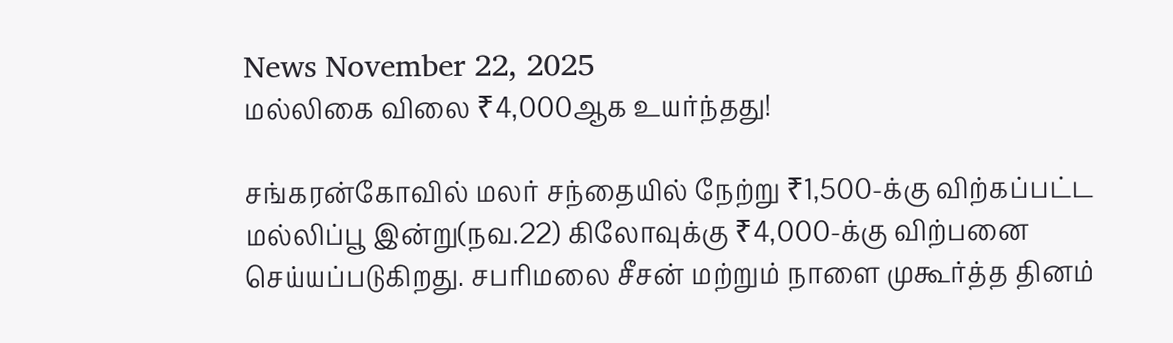News November 22, 2025
மல்லிகை விலை ₹4,000ஆக உயர்ந்தது!

சங்கரன்கோவில் மலர் சந்தையில் நேற்று ₹1,500-க்கு விற்கப்பட்ட மல்லிப்பூ இன்று(நவ.22) கிலோவுக்கு ₹4,000-க்கு விற்பனை செய்யப்படுகிறது. சபரிமலை சீசன் மற்றும் நாளை முகூர்த்த தினம்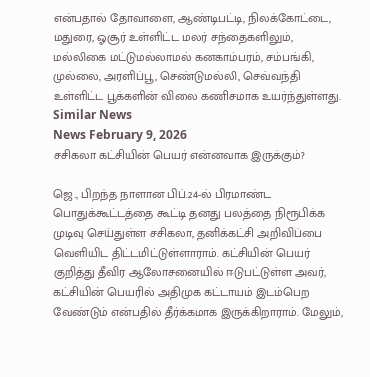என்பதால் தோவாளை, ஆண்டிபட்டி, நிலக்கோட்டை, மதுரை, ஓசூர் உள்ளிட்ட மலர் சந்தைகளிலும், மல்லிகை மட்டுமல்லாமல் கனகாம்பரம், சம்பங்கி, முல்லை, அரளிப்பூ, செண்டுமல்லி, செவ்வந்தி உள்ளிட்ட பூக்களின் விலை கணிசமாக உயர்ந்துள்ளது.
Similar News
News February 9, 2026
சசிகலா கட்சியின் பெயர் என்னவாக இருக்கும்?

ஜெ., பிறந்த நாளான பிப்.24-ல் பிரமாண்ட பொதுக்கூட்டத்தை கூட்டி தனது பலத்தை நிரூபிக்க முடிவு செய்துள்ள சசிகலா, தனிக்கட்சி அறிவிப்பை வெளியிட திட்டமிட்டுள்ளாராம். கட்சியின் பெயர் குறித்து தீவிர ஆலோசனையில் ஈடுபட்டுள்ள அவர், கட்சியின் பெயரில் அதிமுக கட்டாயம் இடம்பெற வேண்டும் என்பதில் தீர்க்கமாக இருக்கிறாராம். மேலும்,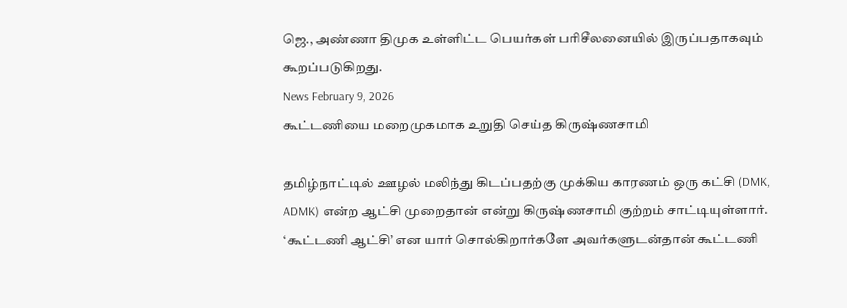ஜெ., அண்ணா திமுக உள்ளிட்ட பெயர்கள் பரிசீலனையில் இருப்பதாகவும் கூறப்படுகிறது.
News February 9, 2026
கூட்டணியை மறைமுகமாக உறுதி செய்த கிருஷ்ணசாமி

தமிழ்நாட்டில் ஊழல் மலிந்து கிடப்பதற்கு முக்கிய காரணம் ஒரு கட்சி (DMK, ADMK) என்ற ஆட்சி முறைதான் என்று கிருஷ்ணசாமி குற்றம் சாட்டியுள்ளார். ‘கூட்டணி ஆட்சி’ என யார் சொல்கிறார்களே அவர்களுடன்தான் கூட்டணி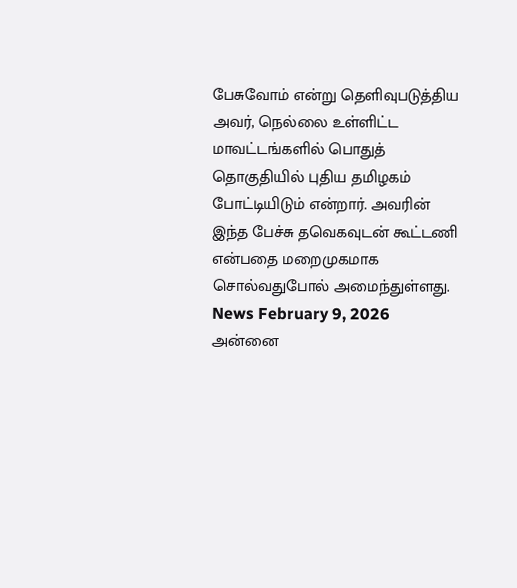பேசுவோம் என்று தெளிவுபடுத்திய அவர், நெல்லை உள்ளிட்ட மாவட்டங்களில் பொதுத் தொகுதியில் புதிய தமிழகம் போட்டியிடும் என்றார். அவரின் இந்த பேச்சு தவெகவுடன் கூட்டணி என்பதை மறைமுகமாக சொல்வதுபோல் அமைந்துள்ளது.
News February 9, 2026
அன்னை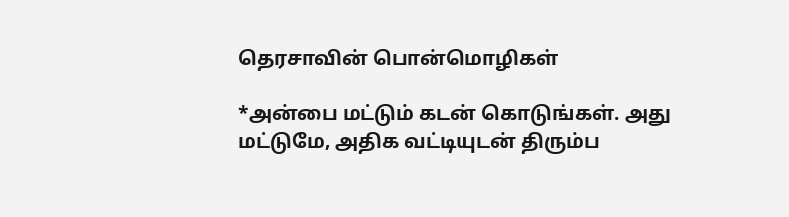தெரசாவின் பொன்மொழிகள்

*அன்பை மட்டும் கடன் கொடுங்கள். அது மட்டுமே, அதிக வட்டியுடன் திரும்ப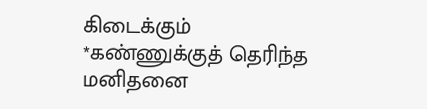கிடைக்கும்
*கண்ணுக்குத் தெரிந்த மனிதனை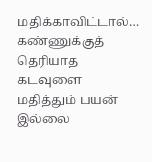மதிக்காவிட்டால்… கண்ணுக்குத் தெரியாத கடவுளை மதித்தும் பயன் இல்லை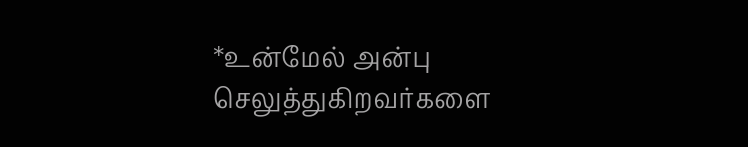*உன்மேல் அன்பு செலுத்துகிறவர்களை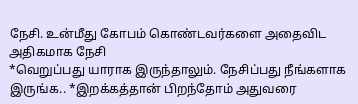நேசி. உன்மீது கோபம் கொண்டவர்களை அதைவிட அதிகமாக நேசி
*வெறுப்பது யாராக இருந்தாலும். நேசிப்பது நீங்களாக இருங்க.. *இறக்கத்தான் பிறந்தோம் அதுவரை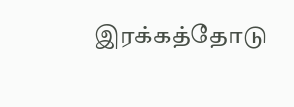இரக்கத்தோடு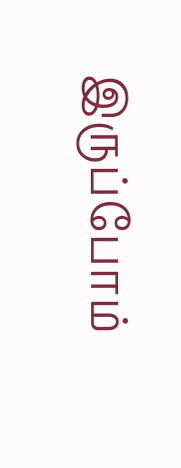இருப்போம்